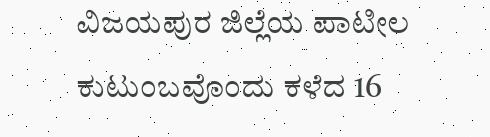ವಿಜಯಪುರ ಜಿಲ್ಲೆಯ ಪಾಟೀಲ ಕುಟುಂಬವೊಂದು ಕಳೆದ 16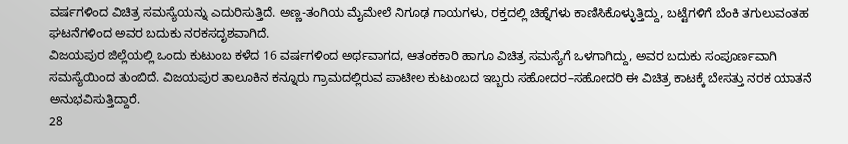ವರ್ಷಗಳಿಂದ ವಿಚಿತ್ರ ಸಮಸ್ಯೆಯನ್ನು ಎದುರಿಸುತ್ತಿದೆ. ಅಣ್ಣ-ತಂಗಿಯ ಮೈಮೇಲೆ ನಿಗೂಢ ಗಾಯಗಳು, ರಕ್ತದಲ್ಲಿ ಚಿಹ್ನೆಗಳು ಕಾಣಿಸಿಕೊಳ್ಳುತ್ತಿದ್ದು, ಬಟ್ಟೆಗಳಿಗೆ ಬೆಂಕಿ ತಗುಲುವಂತಹ ಘಟನೆಗಳಿಂದ ಅವರ ಬದುಕು ನರಕಸದೃಶವಾಗಿದೆ.
ವಿಜಯಪುರ ಜಿಲ್ಲೆಯಲ್ಲಿ ಒಂದು ಕುಟುಂಬ ಕಳೆದ 16 ವರ್ಷಗಳಿಂದ ಅರ್ಥವಾಗದ, ಆತಂಕಕಾರಿ ಹಾಗೂ ವಿಚಿತ್ರ ಸಮಸ್ಯೆಗೆ ಒಳಗಾಗಿದ್ದು, ಅವರ ಬದುಕು ಸಂಪೂರ್ಣವಾಗಿ ಸಮಸ್ಯೆಯಿಂದ ತುಂಬಿದೆ. ವಿಜಯಪುರ ತಾಲೂಕಿನ ಕನ್ನೂರು ಗ್ರಾಮದಲ್ಲಿರುವ ಪಾಟೀಲ ಕುಟುಂಬದ ಇಬ್ಬರು ಸಹೋದರ–ಸಹೋದರಿ ಈ ವಿಚಿತ್ರ ಕಾಟಕ್ಕೆ ಬೇಸತ್ತು ನರಕ ಯಾತನೆ ಅನುಭವಿಸುತ್ತಿದ್ದಾರೆ.
28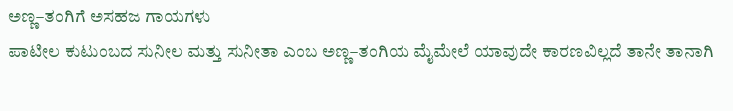ಅಣ್ಣ–ತಂಗಿಗೆ ಅಸಹಜ ಗಾಯಗಳು
ಪಾಟೀಲ ಕುಟುಂಬದ ಸುನೀಲ ಮತ್ತು ಸುನೀತಾ ಎಂಬ ಅಣ್ಣ–ತಂಗಿಯ ಮೈಮೇಲೆ ಯಾವುದೇ ಕಾರಣವಿಲ್ಲದೆ ತಾನೇ ತಾನಾಗಿ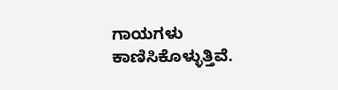ಗಾಯಗಳು ಕಾಣಿಸಿಕೊಳ್ಳುತ್ತಿವೆ.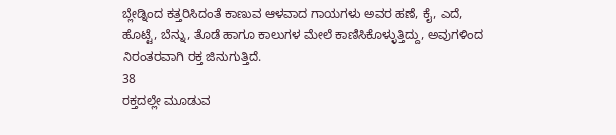ಬ್ಲೇಡ್ನಿಂದ ಕತ್ತರಿಸಿದಂತೆ ಕಾಣುವ ಆಳವಾದ ಗಾಯಗಳು ಅವರ ಹಣೆ, ಕೈ, ಎದೆ, ಹೊಟ್ಟೆ, ಬೆನ್ನು, ತೊಡೆ ಹಾಗೂ ಕಾಲುಗಳ ಮೇಲೆ ಕಾಣಿಸಿಕೊಳ್ಳುತ್ತಿದ್ದು, ಅವುಗಳಿಂದ ನಿರಂತರವಾಗಿ ರಕ್ತ ಜಿನುಗುತ್ತಿದೆ.
38
ರಕ್ತದಲ್ಲೇ ಮೂಡುವ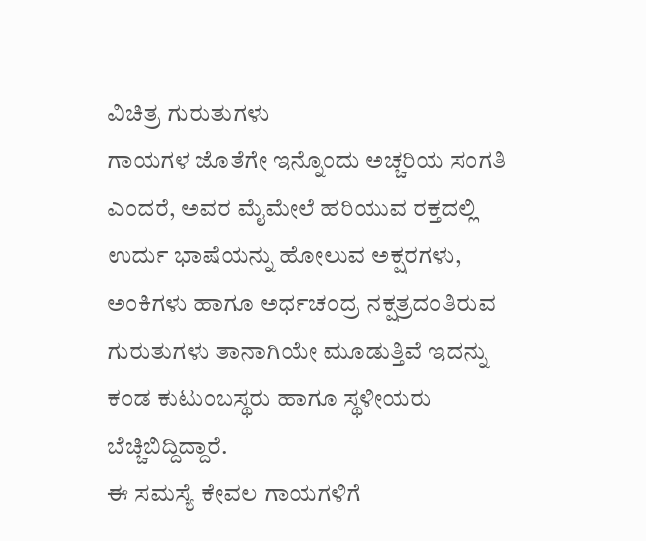ವಿಚಿತ್ರ ಗುರುತುಗಳು
ಗಾಯಗಳ ಜೊತೆಗೇ ಇನ್ನೊಂದು ಅಚ್ಚರಿಯ ಸಂಗತಿ ಎಂದರೆ, ಅವರ ಮೈಮೇಲೆ ಹರಿಯುವ ರಕ್ತದಲ್ಲಿ ಉರ್ದು ಭಾಷೆಯನ್ನು ಹೋಲುವ ಅಕ್ಷರಗಳು, ಅಂಕಿಗಳು ಹಾಗೂ ಅರ್ಧಚಂದ್ರ ನಕ್ಷತ್ರದಂತಿರುವ ಗುರುತುಗಳು ತಾನಾಗಿಯೇ ಮೂಡುತ್ತಿವೆ ಇದನ್ನು ಕಂಡ ಕುಟುಂಬಸ್ಥರು ಹಾಗೂ ಸ್ಥಳೀಯರು ಬೆಚ್ಚಿಬಿದ್ದಿದ್ದಾರೆ.
ಈ ಸಮಸ್ಯೆ ಕೇವಲ ಗಾಯಗಳಿಗೆ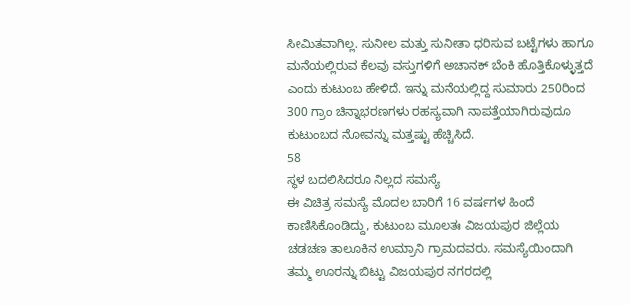ಸೀಮಿತವಾಗಿಲ್ಲ. ಸುನೀಲ ಮತ್ತು ಸುನೀತಾ ಧರಿಸುವ ಬಟ್ಟೆಗಳು ಹಾಗೂ ಮನೆಯಲ್ಲಿರುವ ಕೆಲವು ವಸ್ತುಗಳಿಗೆ ಅಚಾನಕ್ ಬೆಂಕಿ ಹೊತ್ತಿಕೊಳ್ಳುತ್ತದೆ ಎಂದು ಕುಟುಂಬ ಹೇಳಿದೆ. ಇನ್ನು ಮನೆಯಲ್ಲಿದ್ದ ಸುಮಾರು 250ರಿಂದ 300 ಗ್ರಾಂ ಚಿನ್ನಾಭರಣಗಳು ರಹಸ್ಯವಾಗಿ ನಾಪತ್ತೆಯಾಗಿರುವುದೂ ಕುಟುಂಬದ ನೋವನ್ನು ಮತ್ತಷ್ಟು ಹೆಚ್ಚಿಸಿದೆ.
58
ಸ್ಥಳ ಬದಲಿಸಿದರೂ ನಿಲ್ಲದ ಸಮಸ್ಯೆ
ಈ ವಿಚಿತ್ರ ಸಮಸ್ಯೆ ಮೊದಲ ಬಾರಿಗೆ 16 ವರ್ಷಗಳ ಹಿಂದೆ ಕಾಣಿಸಿಕೊಂಡಿದ್ದು, ಕುಟುಂಬ ಮೂಲತಃ ವಿಜಯಪುರ ಜಿಲ್ಲೆಯ ಚಡಚಣ ತಾಲೂಕಿನ ಉಮ್ರಾನಿ ಗ್ರಾಮದವರು. ಸಮಸ್ಯೆಯಿಂದಾಗಿ ತಮ್ಮ ಊರನ್ನು ಬಿಟ್ಟು ವಿಜಯಪುರ ನಗರದಲ್ಲಿ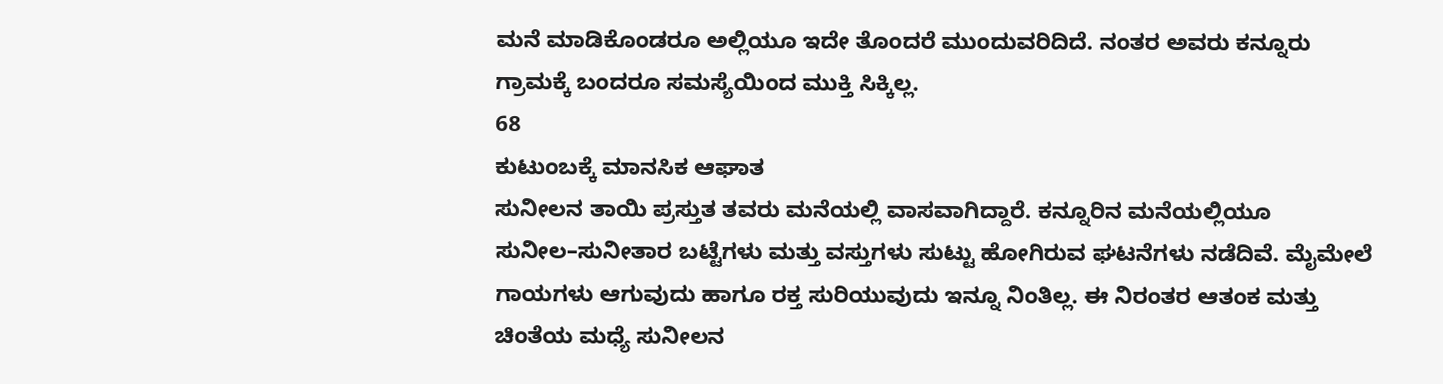ಮನೆ ಮಾಡಿಕೊಂಡರೂ ಅಲ್ಲಿಯೂ ಇದೇ ತೊಂದರೆ ಮುಂದುವರಿದಿದೆ. ನಂತರ ಅವರು ಕನ್ನೂರು ಗ್ರಾಮಕ್ಕೆ ಬಂದರೂ ಸಮಸ್ಯೆಯಿಂದ ಮುಕ್ತಿ ಸಿಕ್ಕಿಲ್ಲ.
68
ಕುಟುಂಬಕ್ಕೆ ಮಾನಸಿಕ ಆಘಾತ
ಸುನೀಲನ ತಾಯಿ ಪ್ರಸ್ತುತ ತವರು ಮನೆಯಲ್ಲಿ ವಾಸವಾಗಿದ್ದಾರೆ. ಕನ್ನೂರಿನ ಮನೆಯಲ್ಲಿಯೂ ಸುನೀಲ–ಸುನೀತಾರ ಬಟ್ಟೆಗಳು ಮತ್ತು ವಸ್ತುಗಳು ಸುಟ್ಟು ಹೋಗಿರುವ ಘಟನೆಗಳು ನಡೆದಿವೆ. ಮೈಮೇಲೆ ಗಾಯಗಳು ಆಗುವುದು ಹಾಗೂ ರಕ್ತ ಸುರಿಯುವುದು ಇನ್ನೂ ನಿಂತಿಲ್ಲ. ಈ ನಿರಂತರ ಆತಂಕ ಮತ್ತು ಚಿಂತೆಯ ಮಧ್ಯೆ ಸುನೀಲನ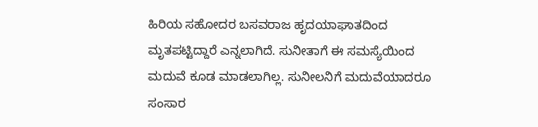ಹಿರಿಯ ಸಹೋದರ ಬಸವರಾಜ ಹೃದಯಾಘಾತದಿಂದ ಮೃತಪಟ್ಟಿದ್ದಾರೆ ಎನ್ನಲಾಗಿದೆ. ಸುನೀತಾಗೆ ಈ ಸಮಸ್ಯೆಯಿಂದ ಮದುವೆ ಕೂಡ ಮಾಡಲಾಗಿಲ್ಲ. ಸುನೀಲನಿಗೆ ಮದುವೆಯಾದರೂ ಸಂಸಾರ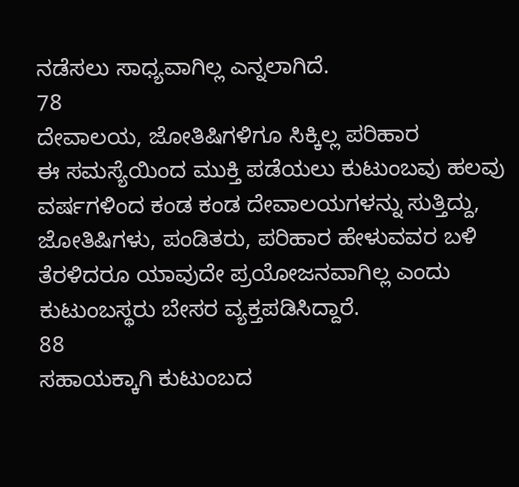ನಡೆಸಲು ಸಾಧ್ಯವಾಗಿಲ್ಲ ಎನ್ನಲಾಗಿದೆ.
78
ದೇವಾಲಯ, ಜೋತಿಷಿಗಳಿಗೂ ಸಿಕ್ಕಿಲ್ಲ ಪರಿಹಾರ
ಈ ಸಮಸ್ಯೆಯಿಂದ ಮುಕ್ತಿ ಪಡೆಯಲು ಕುಟುಂಬವು ಹಲವು ವರ್ಷಗಳಿಂದ ಕಂಡ ಕಂಡ ದೇವಾಲಯಗಳನ್ನು ಸುತ್ತಿದ್ದು, ಜೋತಿಷಿಗಳು, ಪಂಡಿತರು, ಪರಿಹಾರ ಹೇಳುವವರ ಬಳಿ ತೆರಳಿದರೂ ಯಾವುದೇ ಪ್ರಯೋಜನವಾಗಿಲ್ಲ ಎಂದು ಕುಟುಂಬಸ್ಥರು ಬೇಸರ ವ್ಯಕ್ತಪಡಿಸಿದ್ದಾರೆ.
88
ಸಹಾಯಕ್ಕಾಗಿ ಕುಟುಂಬದ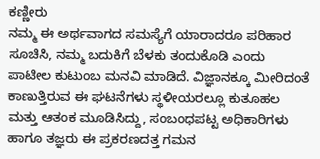ಕಣ್ಣೀರು
ನಮ್ಮ ಈ ಅರ್ಥವಾಗದ ಸಮಸ್ಯೆಗೆ ಯಾರಾದರೂ ಪರಿಹಾರ ಸೂಚಿಸಿ, ನಮ್ಮ ಬದುಕಿಗೆ ಬೆಳಕು ತಂದುಕೊಡಿ ಎಂದು ಪಾಟೀಲ ಕುಟುಂಬ ಮನವಿ ಮಾಡಿದೆ. ವಿಜ್ಞಾನಕ್ಕೂ ಮೀರಿದಂತೆ ಕಾಣುತ್ತಿರುವ ಈ ಘಟನೆಗಳು ಸ್ಥಳೀಯರಲ್ಲೂ ಕುತೂಹಲ ಮತ್ತು ಆತಂಕ ಮೂಡಿಸಿದ್ದು, ಸಂಬಂಧಪಟ್ಟ ಅಧಿಕಾರಿಗಳು ಹಾಗೂ ತಜ್ಞರು ಈ ಪ್ರಕರಣದತ್ತ ಗಮನ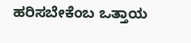ಹರಿಸಬೇಕೆಂಬ ಒತ್ತಾಯ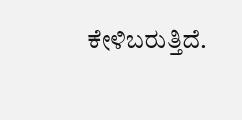ಕೇಳಿಬರುತ್ತಿದೆ.